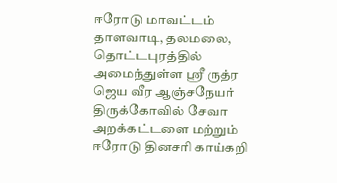ஈரோடு மாவட்டம் தாளவாடி, தலமலை, தொட்டபுரத்தில் அமைந்துள்ள ஸ்ரீ ருத்ர ஜெய வீர ஆஞ்சநேயர் திருக்கோவில் சேவா அறக்கட்டளை மற்றும் ஈரோடு தினசரி காய்கறி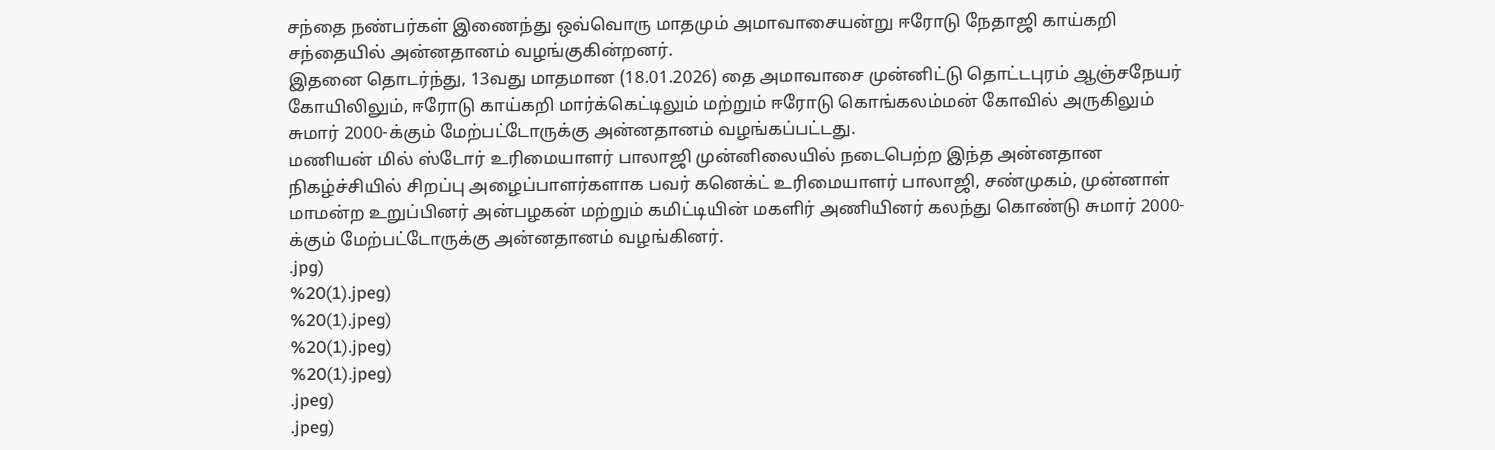சந்தை நண்பர்கள் இணைந்து ஒவ்வொரு மாதமும் அமாவாசையன்று ஈரோடு நேதாஜி காய்கறி சந்தையில் அன்னதானம் வழங்குகின்றனர்.
இதனை தொடர்ந்து, 13வது மாதமான (18.01.2026) தை அமாவாசை முன்னிட்டு தொட்டபுரம் ஆஞ்சநேயர் கோயிலிலும், ஈரோடு காய்கறி மார்க்கெட்டிலும் மற்றும் ஈரோடு கொங்கலம்மன் கோவில் அருகிலும் சுமார் 2000-க்கும் மேற்பட்டோருக்கு அன்னதானம் வழங்கப்பட்டது.
மணியன் மில் ஸ்டோர் உரிமையாளர் பாலாஜி முன்னிலையில் நடைபெற்ற இந்த அன்னதான நிகழ்ச்சியில் சிறப்பு அழைப்பாளர்களாக பவர் கனெக்ட் உரிமையாளர் பாலாஜி, சண்முகம், முன்னாள் மாமன்ற உறுப்பினர் அன்பழகன் மற்றும் கமிட்டியின் மகளிர் அணியினர் கலந்து கொண்டு சுமார் 2000-க்கும் மேற்பட்டோருக்கு அன்னதானம் வழங்கினர்.
.jpg)
%20(1).jpeg)
%20(1).jpeg)
%20(1).jpeg)
%20(1).jpeg)
.jpeg)
.jpeg)